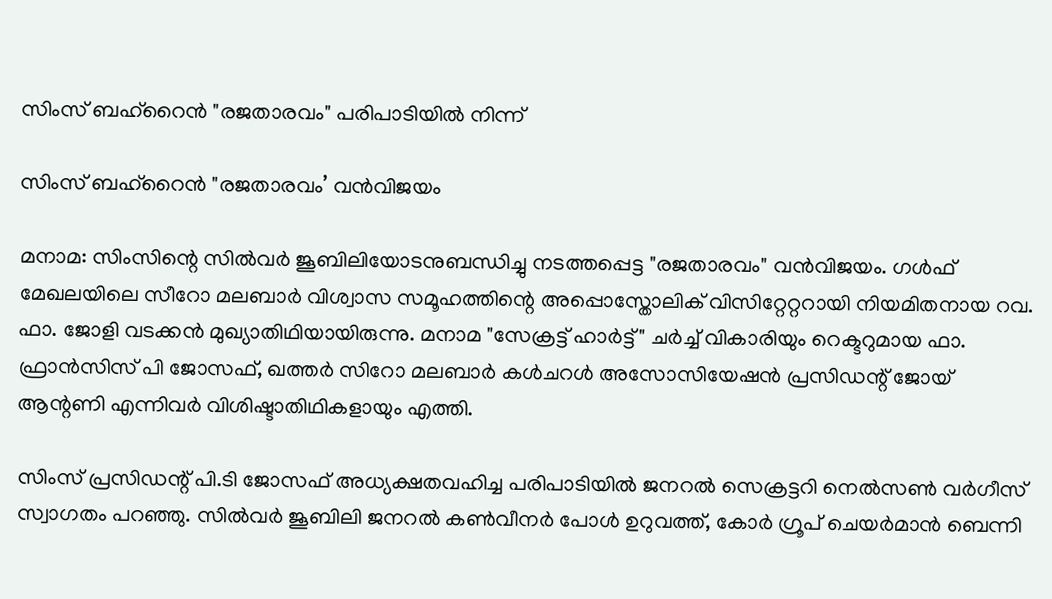സിംസ് ബഹ്‌റൈൻ "രജതാരവം" പരിപാടിയിൽ നിന്ന്

സിംസ് ബഹ്‌റൈൻ "രജതാരവം’ വൻവിജയം

മനാമ: സിംസിന്റെ സിൽവർ ജൂബിലിയോടനുബന്ധിച്ചു നടത്തപ്പെട്ട "രജതാരവം" വൻവിജയം. ഗൾഫ് മേഖലയിലെ സീറോ മലബാർ വിശ്വാസ സമൂഹത്തിന്റെ അപ്പൊസ്തോലിക് വിസിറ്റേറ്ററായി നിയമിതനായ റവ. ഫാ. ജോളി വടക്കൻ മുഖ്യാതിഥിയായിരുന്നു. മനാമ "സേക്രട്ട് ഹാർട്ട്" ചർച്ച് വികാരിയും റെക്ടറുമായ ഫാ. ഫ്രാൻസിസ് പി ജോസഫ്, ഖത്തർ സിറോ മലബാർ കൾചറൾ അസോസിയേഷൻ പ്രസിഡന്റ്‌ ജോയ് ആന്റണി എന്നിവർ വിശിഷ്ടാതിഥികളായും എത്തി.

സിംസ് പ്രസിഡന്റ്‌ പി.ടി ജോസഫ് അധ്യക്ഷതവഹിച്ച പരിപാടിയിൽ ജനറൽ സെക്രട്ടറി നെൽസൺ വർഗീസ് സ്വാഗതം പറഞ്ഞു. സിൽവർ ജൂബിലി ജനറൽ കൺവീനർ പോൾ ഉറുവത്ത്, കോർ ഗ്രൂപ് ചെയർമാൻ ബെന്നി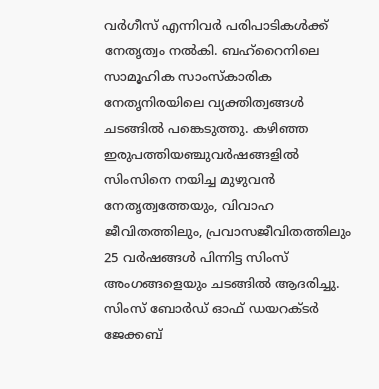വർഗീസ് എന്നിവർ പരിപാടികൾക്ക് നേതൃത്വം നൽകി. ബഹ്‌റൈനിലെ സാമൂഹിക സാംസ്‌കാരിക നേതൃനിരയിലെ വ്യക്തിത്വങ്ങൾ ചടങ്ങിൽ പങ്കെടുത്തു. കഴിഞ്ഞ ഇരുപത്തിയഞ്ചുവർഷങ്ങളിൽ സിംസിനെ നയിച്ച മുഴുവൻ നേതൃത്വത്തേയും, വിവാഹ ജീവിതത്തിലും, പ്രവാസജീവിതത്തിലും 25 വർഷങ്ങൾ പിന്നിട്ട സിംസ് അംഗങ്ങളെയും ചടങ്ങിൽ ആദരിച്ചു. സിംസ് ബോർഡ്‌ ഓഫ് ഡയറക്ടർ ജേക്കബ്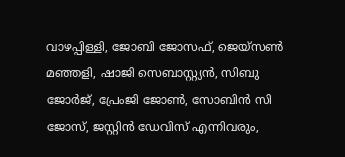വാഴപ്പിള്ളി, ജോബി ജോസഫ്, ജെയ്സൺ മഞ്ഞളി, ഷാജി സെബാസ്റ്റ്യൻ, സിബു ജോർജ്, പ്രേംജി ജോൺ, സോബിൻ സി ജോസ്, ജസ്റ്റിൻ ഡേവിസ് എന്നിവരും,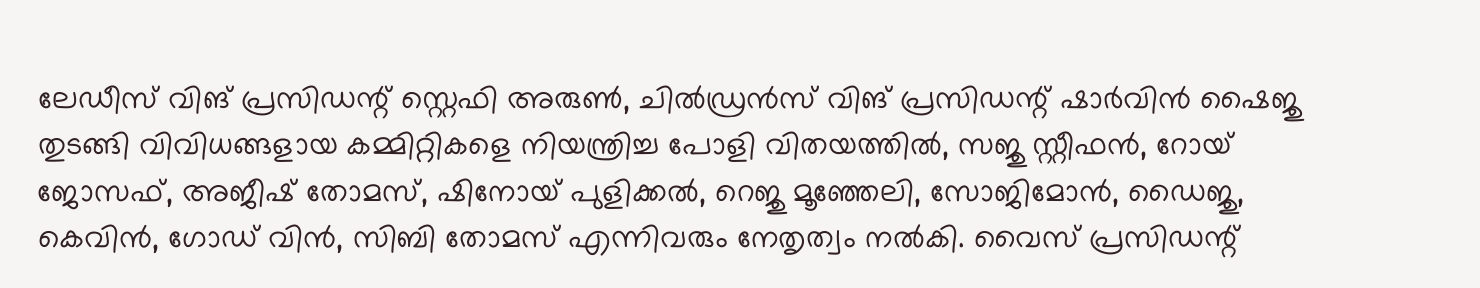ലേഡീസ് വിങ് പ്രസിഡന്റ്‌ സ്റ്റെഫി അരുൺ, ചിൽഡ്രൻസ് വിങ് പ്രസിഡന്റ്‌ ഷാർവിൻ ഷൈജു തുടങ്ങി വിവിധങ്ങളായ കമ്മിറ്റികളെ നിയന്ത്രിച്ച പോളി വിതയത്തിൽ, സജു സ്റ്റീഫൻ, റോയ് ജോസഫ്, അജീഷ് തോമസ്, ഷിനോയ് പുളിക്കൽ, റെജു മൂഞ്ഞേലി, സോജിമോൻ, ഡൈജു, കെവിൻ, ഗോഡ് വിൻ, സിബി തോമസ് എന്നിവരും നേതൃത്വം നൽകി. വൈസ് പ്രസിഡന്റ്‌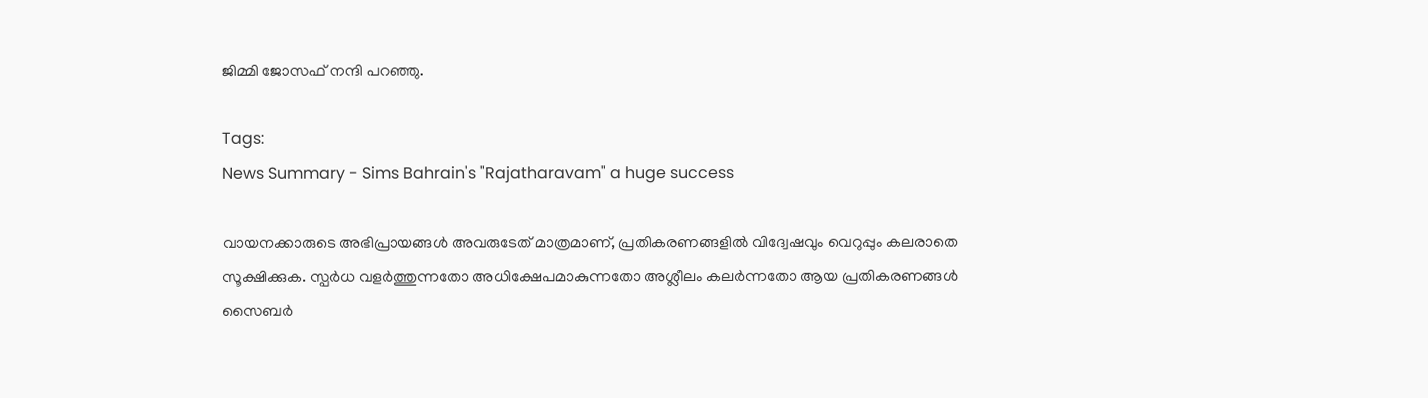ജിമ്മി ജോസഫ് നന്ദി പറഞ്ഞു.

Tags:
News Summary - Sims Bahrain's "Rajatharavam" a huge success

വായനക്കാരുടെ അഭിപ്രായങ്ങള്‍ അവരുടേത് മാത്രമാണ്, പ്രതികരണങ്ങളിൽ വിദ്വേഷവും വെറുപ്പും കലരാതെ സൂക്ഷിക്കുക. സ്പർധ വളർത്തുന്നതോ അധിക്ഷേപമാകുന്നതോ അശ്ലീലം കലർന്നതോ ആയ പ്രതികരണങ്ങൾ സൈബർ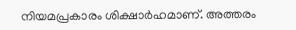നിയമപ്രകാരം ശിക്ഷാർഹമാണ്. അത്തരം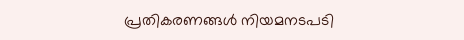പ്രതികരണങ്ങൾ നിയമനടപടി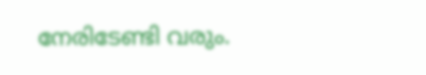നേരിടേണ്ടി വരും.